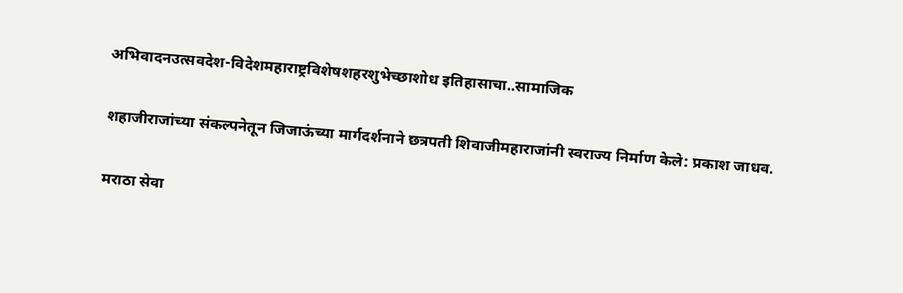अभिवादनउत्सवदेश-विदेशमहाराष्ट्रविशेषशहरशुभेच्छाशोध इतिहासाचा..सामाजिक

शहाजीराजांच्या संकल्पनेतून जिजाऊंच्या मार्गदर्शनाने छत्रपती शिवाजीमहाराजांनी स्वराज्य निर्माण केले: प्रकाश जाधव.

मराठा सेवा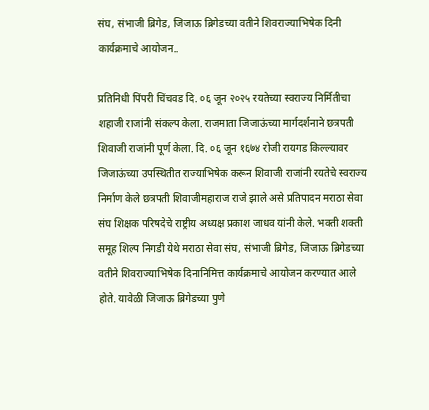संघ, संभाजी ब्रिगेड, जिजाऊ ब्रिगेडच्या वतीने शिवराज्याभिषेक दिनी कार्यक्रमाचे आयोजन..

प्रतिनिधी पिंपरी चिंचवड दि. ०६ जून २०२५ रयतेच्या स्वराज्य निर्मितीचा शहाजी राजांनी संकल्प केला. राजमाता जिजाऊंच्या मार्गदर्शनाने छत्रपती शिवाजी राजांनी पूर्ण केला. दि. ०६ जून १६७४ रोजी रायगड किल्ल्यावर जिजाऊंच्या उपस्थितीत राज्याभिषेक करून शिवाजी राजांनी रयतेचे स्वराज्य निर्माण केले छत्रपती शिवाजीमहाराज राजे झाले असे प्रतिपादन मराठा सेवा संघ शिक्षक परिषदेचे राष्ट्रीय अध्यक्ष प्रकाश जाधव यांनी केले. भक्ती शक्ती समूह शिल्प निगडी येथे मराठा सेवा संघ, संभाजी ब्रिगेड, जिजाऊ ब्रिगेडच्या वतीने शिवराज्याभिषेक दिनानिमित्त कार्यक्रमाचे आयोजन करण्यात आले होते. यावेळी जिजाऊ ब्रिगेडच्या पुणे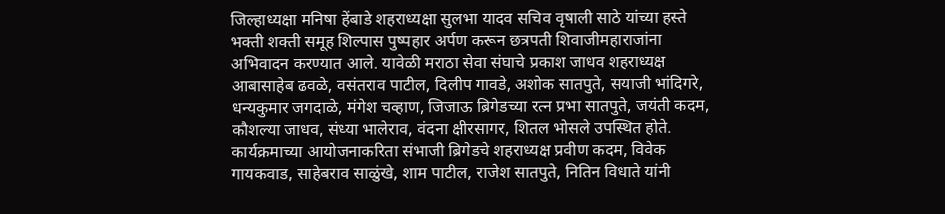जिल्हाध्यक्षा मनिषा हेंबाडे शहराध्यक्षा सुलभा यादव सचिव वृषाली साठे यांच्या हस्ते भक्ती शक्ती समूह शिल्पास पुष्पहार अर्पण करून छत्रपती शिवाजीमहाराजांना अभिवादन करण्यात आले. यावेळी मराठा सेवा संघाचे प्रकाश जाधव शहराध्यक्ष आबासाहेब ढवळे, वसंतराव पाटील, दिलीप गावडे, अशोक सातपुते, सयाजी भांदिगरे, धन्यकुमार जगदाळे, मंगेश चव्हाण, जिजाऊ ब्रिगेडच्या रत्न प्रभा सातपुते, जयंती कदम, कौशल्या जाधव, संध्या भालेराव, वंदना क्षीरसागर, शितल भोसले उपस्थित होते. कार्यक्रमाच्या आयोजनाकरिता संभाजी ब्रिगेडचे शहराध्यक्ष प्रवीण कदम, विवेक गायकवाड, साहेबराव साळुंखे, शाम पाटील, राजेश सातपुते, नितिन विधाते यांनी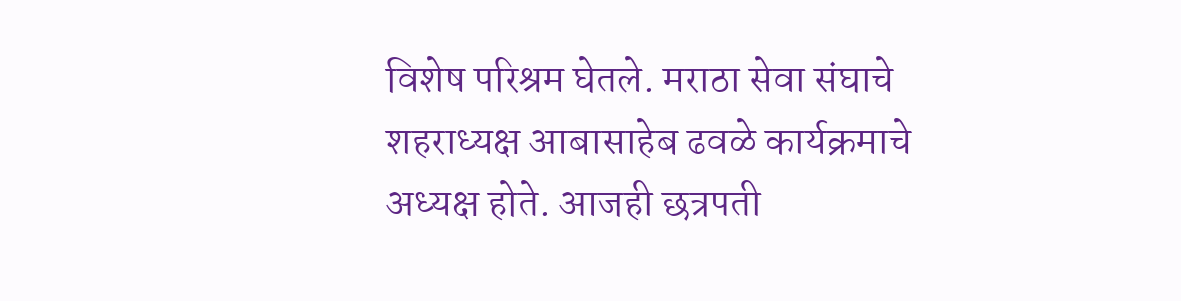विशेष परिश्रम घेतले. मराठा सेवा संघाचे शहराध्यक्ष आबासाहेब ढवळे कार्यक्रमाचे अध्यक्ष होते. आजही छत्रपती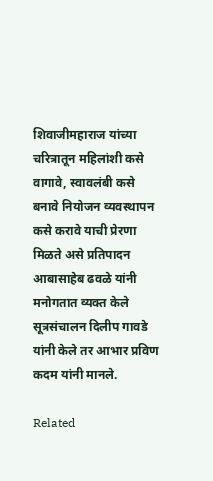शिवाजीमहाराज यांच्या चरित्रातून महिलांशी कसे वागावे, स्वावलंबी कसे बनावे नियोजन व्यवस्थापन कसे करावे याची प्रेरणा मिळते असे प्रतिपादन आबासाहेब ढवळे यांनी मनोगतात व्यक्त केले सूत्रसंचालन दिलीप गावडे यांनी केले तर आभार प्रविण कदम यांनी मानले.

Related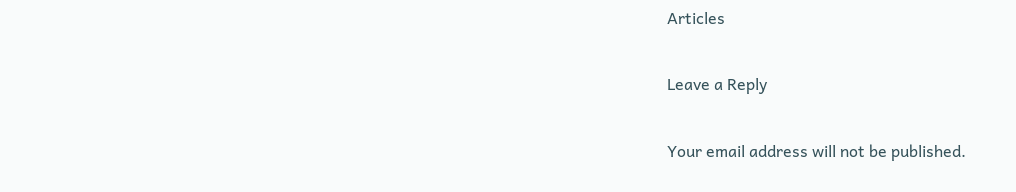Articles

Leave a Reply

Your email address will not be published.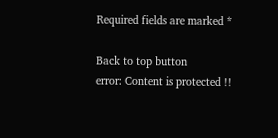Required fields are marked *

Back to top button
error: Content is protected !!